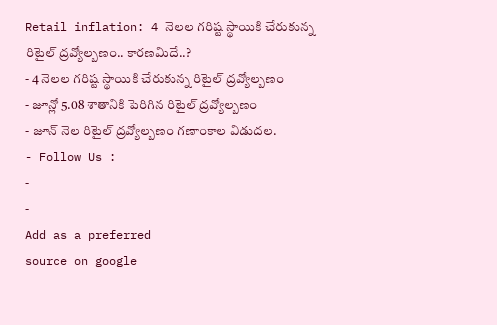Retail inflation: 4 నెలల గరిష్ట స్థాయికి చేరుకున్న రిటైల్ ద్రవ్యోల్బణం.. కారణమిదే..?
- 4 నెలల గరిష్ట స్థాయికి చేరుకున్న రిటైల్ ద్రవ్యోల్బణం
- జూన్లో 5.08 శాతానికి పెరిగిన రిటైల్ ద్రవ్యోల్బణం
- జూన్ నెల రిటైల్ ద్రవ్యోల్బణం గణాంకాల విడుదల.
- Follow Us :
-
-
Add as a preferred
source on google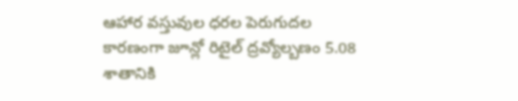ఆహార వస్తువుల ధరల పెరుగుదల కారణంగా జూన్లో రిటైల్ ద్రవ్యోల్బణం 5.08 శాతానికి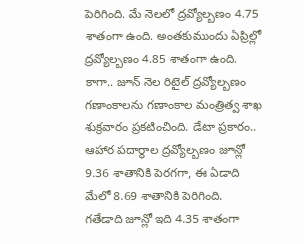పెరిగింది. మే నెలలో ద్రవ్యోల్బణం 4.75 శాతంగా ఉంది. అంతకుముందు ఏప్రిల్లో ద్రవ్యోల్బణం 4.85 శాతంగా ఉంది. కాగా.. జూన్ నెల రిటైల్ ద్రవ్యోల్బణం గణాంకాలను గణాంకాల మంత్రిత్వ శాఖ శుక్రవారం ప్రకటించింది. డేటా ప్రకారం.. ఆహార పదార్థాల ద్రవ్యోల్బణం జూన్లో 9.36 శాతానికి పెరగగా, ఈ ఏడాది మేలో 8.69 శాతానికి పెరిగింది. గతేడాది జూన్లో ఇది 4.35 శాతంగా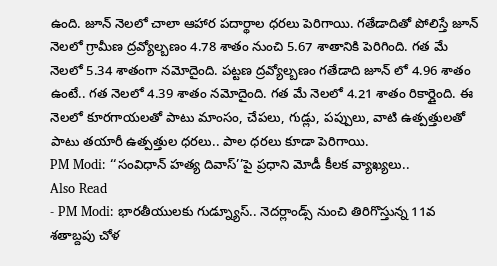ఉంది. జూన్ నెలలో చాలా ఆహార పదార్థాల ధరలు పెరిగాయి. గతేడాదితో పోలిస్తే జూన్ నెలలో గ్రామీణ ద్రవ్యోల్బణం 4.78 శాతం నుంచి 5.67 శాతానికి పెరిగింది. గత మే నెలలో 5.34 శాతంగా నమోదైంది. పట్టణ ద్రవ్యోల్బణం గతేడాది జూన్ లో 4.96 శాతం ఉంటే.. గత నెలలో 4.39 శాతం నమోదైంది. గత మే నెలలో 4.21 శాతం రికార్డైంది. ఈ నెలలో కూరగాయలతో పాటు మాంసం, చేపలు, గుడ్లు, పప్పులు, వాటి ఉత్పత్తులతో పాటు తయారీ ఉత్పత్తుల ధరలు.. పాల ధరలు కూడా పెరిగాయి.
PM Modi: ‘‘సంవిధాన్ హత్య దివాస్’’పై ప్రధాని మోడీ కీలక వ్యాఖ్యలు..
Also Read
- PM Modi: భారతీయులకు గుడ్న్యూస్.. నెదర్లాండ్స్ నుంచి తిరిగొస్తున్న 11వ శతాబ్దపు చోళ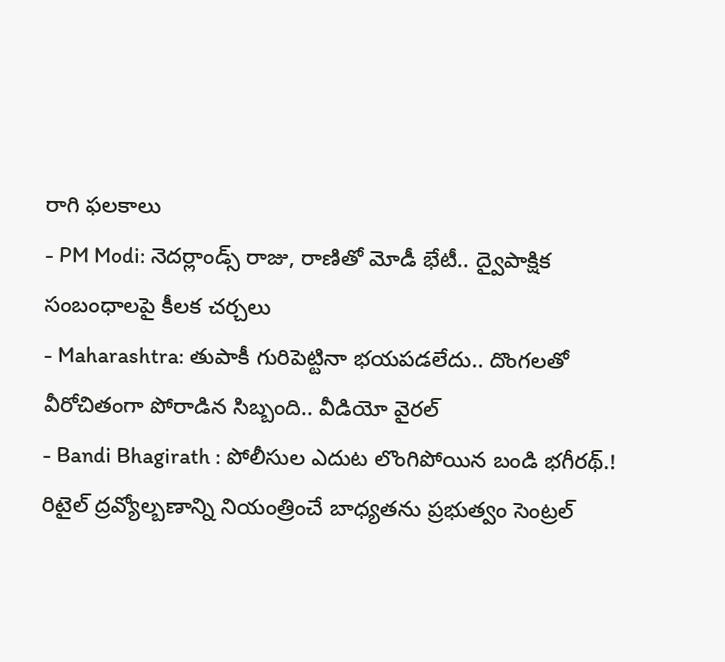రాగి ఫలకాలు
- PM Modi: నెదర్లాండ్స్ రాజు, రాణితో మోడీ భేటీ.. ద్వైపాక్షిక సంబంధాలపై కీలక చర్చలు
- Maharashtra: తుపాకీ గురిపెట్టినా భయపడలేదు.. దొంగలతో వీరోచితంగా పోరాడిన సిబ్బంది.. వీడియో వైరల్
- Bandi Bhagirath : పోలీసుల ఎదుట లొంగిపోయిన బండి భగీరథ్.!
రిటైల్ ద్రవ్యోల్బణాన్ని నియంత్రించే బాధ్యతను ప్రభుత్వం సెంట్రల్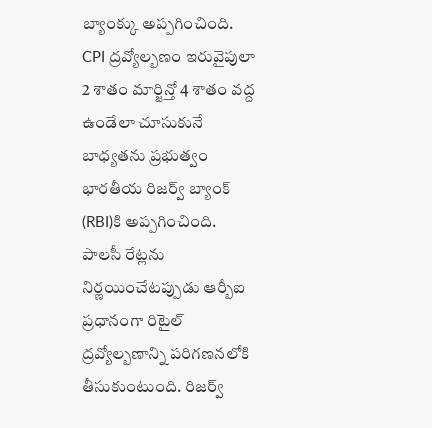బ్యాంక్కు అప్పగించింది. CPI ద్రవ్యోల్బణం ఇరువైపులా 2 శాతం మార్జిన్తో 4 శాతం వద్ద ఉండేలా చూసుకునే బాధ్యతను ప్రభుత్వం భారతీయ రిజర్వ్ బ్యాంక్ (RBI)కి అప్పగించింది. పాలసీ రేట్లను నిర్ణయించేటప్పుడు ఆర్బీఐ ప్రధానంగా రిటైల్ ద్రవ్యోల్బణాన్ని పరిగణనలోకి తీసుకుంటుంది. రిజర్వ్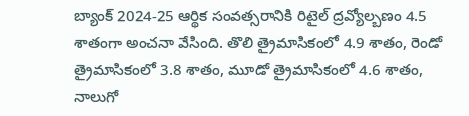బ్యాంక్ 2024-25 ఆర్థిక సంవత్సరానికి రిటైల్ ద్రవ్యోల్బణం 4.5 శాతంగా అంచనా వేసింది. తొలి త్రైమాసికంలో 4.9 శాతం, రెండో త్రైమాసికంలో 3.8 శాతం, మూడో త్రైమాసికంలో 4.6 శాతం, నాలుగో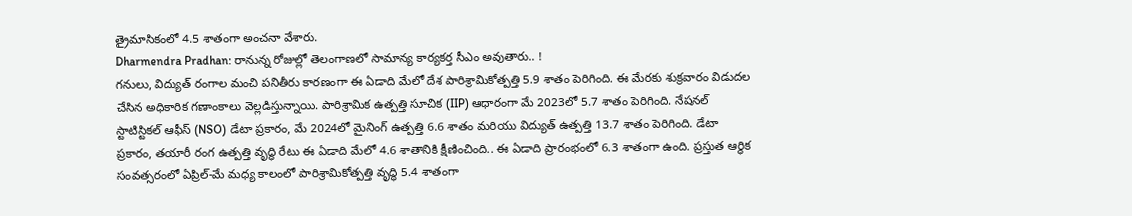త్రైమాసికంలో 4.5 శాతంగా అంచనా వేశారు.
Dharmendra Pradhan: రానున్న రోజుల్లో తెలంగాణలో సామాన్య కార్యకర్త సీఎం అవుతారు.. !
గనులు, విద్యుత్ రంగాల మంచి పనితీరు కారణంగా ఈ ఏడాది మేలో దేశ పారిశ్రామికోత్పత్తి 5.9 శాతం పెరిగింది. ఈ మేరకు శుక్రవారం విడుదల చేసిన అధికారిక గణాంకాలు వెల్లడిస్తున్నాయి. పారిశ్రామిక ఉత్పత్తి సూచిక (IIP) ఆధారంగా మే 2023లో 5.7 శాతం పెరిగింది. నేషనల్ స్టాటిస్టికల్ ఆఫీస్ (NSO) డేటా ప్రకారం, మే 2024లో మైనింగ్ ఉత్పత్తి 6.6 శాతం మరియు విద్యుత్ ఉత్పత్తి 13.7 శాతం పెరిగింది. డేటా ప్రకారం, తయారీ రంగ ఉత్పత్తి వృద్ధి రేటు ఈ ఏడాది మేలో 4.6 శాతానికి క్షీణించింది.. ఈ ఏడాది ప్రారంభంలో 6.3 శాతంగా ఉంది. ప్రస్తుత ఆర్థిక సంవత్సరంలో ఏప్రిల్-మే మధ్య కాలంలో పారిశ్రామికోత్పత్తి వృద్ధి 5.4 శాతంగా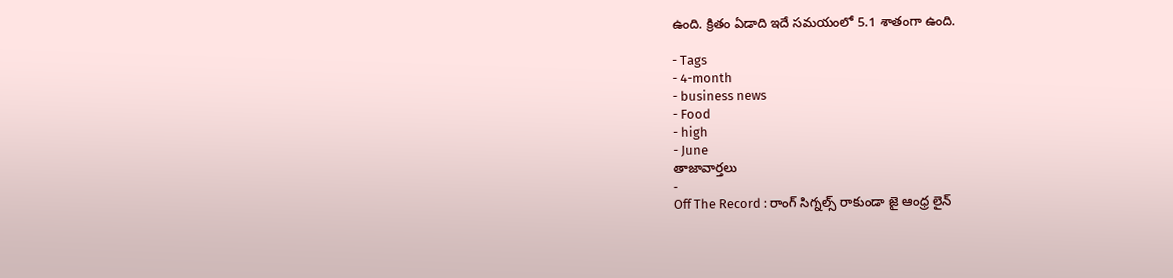ఉంది. క్రితం ఏడాది ఇదే సమయంలో 5.1 శాతంగా ఉంది.

- Tags
- 4-month
- business news
- Food
- high
- June
తాజావార్తలు
-
Off The Record : రాంగ్ సిగ్నల్స్ రాకుండా జై ఆంధ్ర లైన్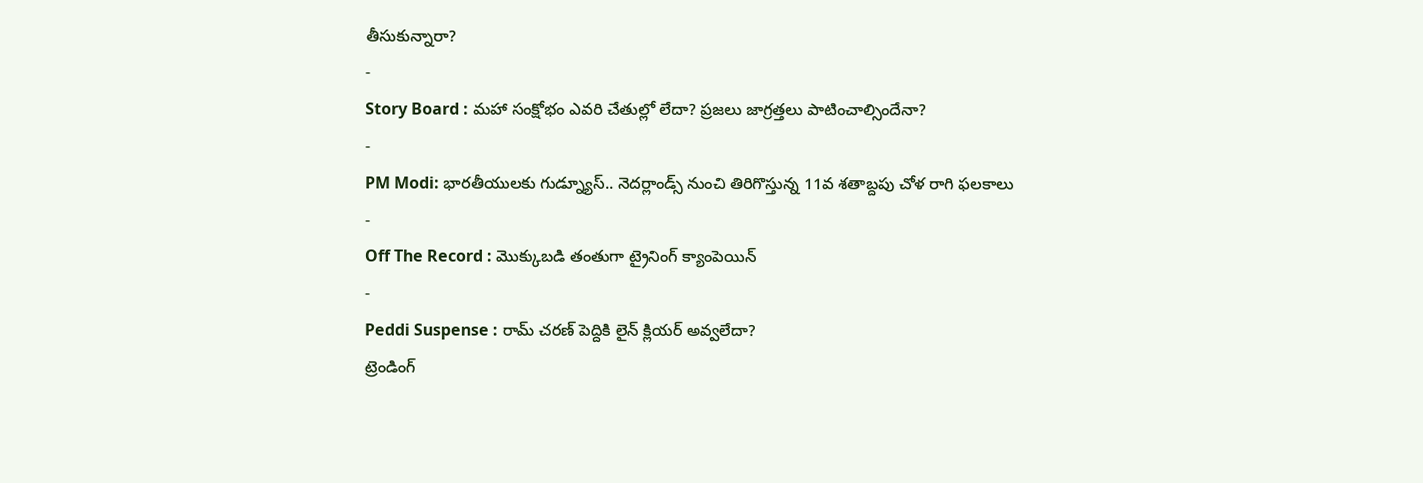తీసుకున్నారా?
-
Story Board : మహా సంక్షోభం ఎవరి చేతుల్లో లేదా? ప్రజలు జాగ్రత్తలు పాటించాల్సిందేనా?
-
PM Modi: భారతీయులకు గుడ్న్యూస్.. నెదర్లాండ్స్ నుంచి తిరిగొస్తున్న 11వ శతాబ్దపు చోళ రాగి ఫలకాలు
-
Off The Record : మొక్కుబడి తంతుగా ట్రైనింగ్ క్యాంపెయిన్
-
Peddi Suspense : రామ్ చరణ్ పెద్దికి లైన్ క్లియర్ అవ్వలేదా?
ట్రెండింగ్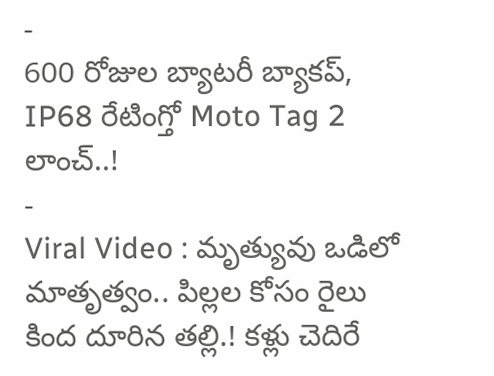-
600 రోజుల బ్యాటరీ బ్యాకప్, IP68 రేటింగ్తో Moto Tag 2 లాంచ్..!
-
Viral Video : మృత్యువు ఒడిలో మాతృత్వం.. పిల్లల కోసం రైలు కింద దూరిన తల్లి.! కళ్లు చెదిరే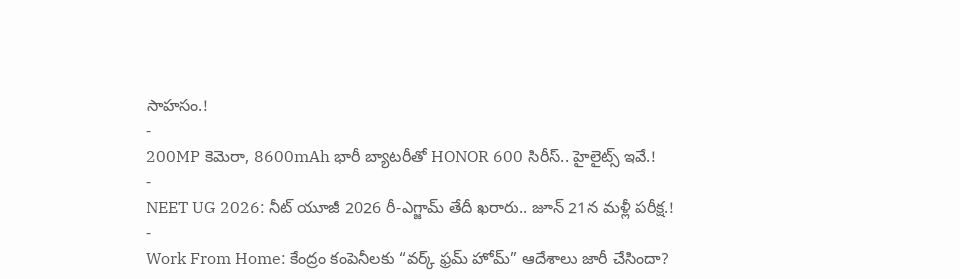సాహసం.!
-
200MP కెమెరా, 8600mAh భారీ బ్యాటరీతో HONOR 600 సిరీస్.. హైలైట్స్ ఇవే.!
-
NEET UG 2026: నీట్ యూజీ 2026 రీ-ఎగ్జామ్ తేదీ ఖరారు.. జూన్ 21న మళ్లీ పరీక్ష.!
-
Work From Home: కేంద్రం కంపెనీలకు “వర్క్ ఫ్రమ్ హోమ్” ఆదేశాలు జారీ చేసిందా?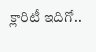క్లారిటీ ఇదిగో..